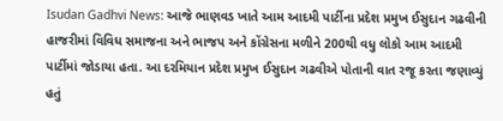Isudan Gadhvi News: આજે ભાણવડ ખાતે આમ આદમી પાર્ટીના પ્રદેશ પ્રમુખ ઈસુદાન ગઢવીની હાજરીમાં વિવિધ સમાજના અને ભાજપ અને કોંગ્રેસના મળીને 200થી વધુ લોકો આમ આદમી પાર્ટીમાં જોડાયા હતા. આ દરમિયાન પ્રદેશ પ્રમુખ ઈસુદાન ગઢવીએ પોતાની વાત રજૂ કરતા જણાવ્યું હતું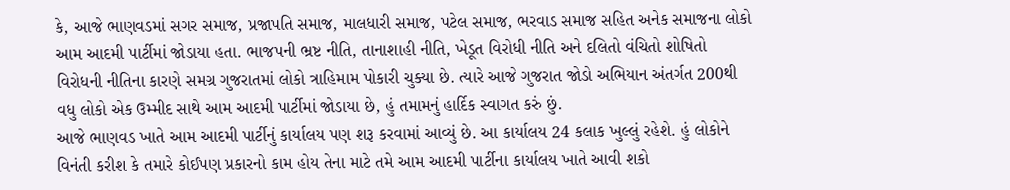કે, આજે ભાણવડમાં સગર સમાજ, પ્રજાપતિ સમાજ, માલધારી સમાજ, પટેલ સમાજ, ભરવાડ સમાજ સહિત અનેક સમાજના લોકો આમ આદમી પાર્ટીમાં જોડાયા હતા. ભાજપની ભ્રષ્ટ નીતિ, તાનાશાહી નીતિ, ખેડૂત વિરોધી નીતિ અને દલિતો વંચિતો શોષિતો વિરોધની નીતિના કારણે સમગ્ર ગુજરાતમાં લોકો ત્રાહિમામ પોકારી ચુક્યા છે. ત્યારે આજે ગુજરાત જોડો અભિયાન અંતર્ગત 200થી વધુ લોકો એક ઉમ્મીદ સાથે આમ આદમી પાર્ટીમાં જોડાયા છે, હું તમામનું હાર્દિક સ્વાગત કરું છું.
આજે ભાણવડ ખાતે આમ આદમી પાર્ટીનું કાર્યાલય પણ શરૂ કરવામાં આવ્યું છે. આ કાર્યાલય 24 કલાક ખુલ્લું રહેશે. હું લોકોને વિનંતી કરીશ કે તમારે કોઈપણ પ્રકારનો કામ હોય તેના માટે તમે આમ આદમી પાર્ટીના કાર્યાલય ખાતે આવી શકો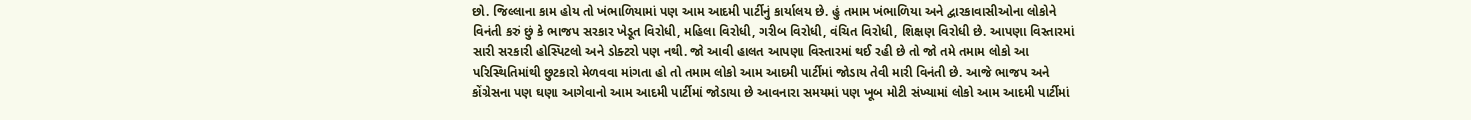છો. જિલ્લાના કામ હોય તો ખંભાળિયામાં પણ આમ આદમી પાર્ટીનું કાર્યાલય છે. હું તમામ ખંભાળિયા અને દ્વારકાવાસીઓના લોકોને વિનંતી કરું છું કે ભાજપ સરકાર ખેડૂત વિરોધી, મહિલા વિરોધી, ગરીબ વિરોધી, વંચિત વિરોધી, શિક્ષણ વિરોધી છે. આપણા વિસ્તારમાં સારી સરકારી હોસ્પિટલો અને ડોક્ટરો પણ નથી. જો આવી હાલત આપણા વિસ્તારમાં થઈ રહી છે તો જો તમે તમામ લોકો આ પરિસ્થિતિમાંથી છુટકારો મેળવવા માંગતા હો તો તમામ લોકો આમ આદમી પાર્ટીમાં જોડાય તેવી મારી વિનંતી છે. આજે ભાજપ અને કોંગ્રેસના પણ ઘણા આગેવાનો આમ આદમી પાર્ટીમાં જોડાયા છે આવનારા સમયમાં પણ ખૂબ મોટી સંખ્યામાં લોકો આમ આદમી પાર્ટીમાં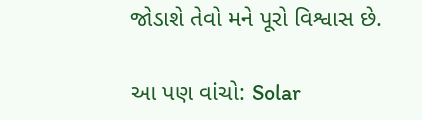જોડાશે તેવો મને પૂરો વિશ્વાસ છે.

આ પણ વાંચો: Solar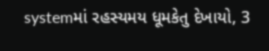systemમાં રહસ્યમય ધૂમકેતુ દેખાયો, 3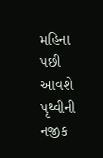મહિના પછી આવશે પૃથ્વીની નજીક